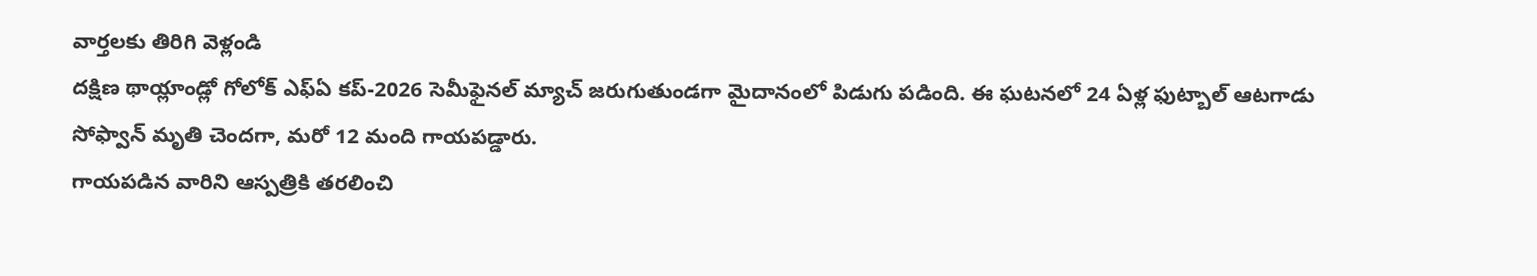వార్తలకు తిరిగి వెళ్లండి
దక్షిణ థాయ్లాండ్లో గోలోక్ ఎఫ్ఏ కప్-2026 సెమీఫైనల్ మ్యాచ్ జరుగుతుండగా మైదానంలో పిడుగు పడింది. ఈ ఘటనలో 24 ఏళ్ల ఫుట్బాల్ ఆటగాడు సోఫ్వాన్ మృతి చెందగా, మరో 12 మంది గాయపడ్డారు.
గాయపడిన వారిని ఆస్పత్రికి తరలించి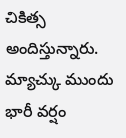చికిత్స అందిస్తున్నారు. మ్యాచ్కు ముందు భారీ వర్షం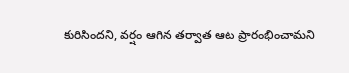కురిసిందని, వర్షం ఆగిన తర్వాత ఆట ప్రారంభించామని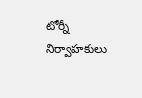టోర్నీ నిర్వాహకులు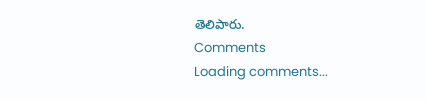తెలిపారు.
Comments
Loading comments...